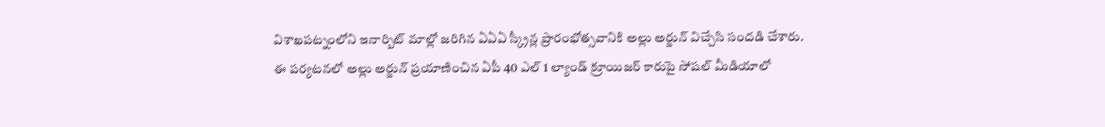విశాఖపట్నంలోని ఇనార్బిట్ మాల్లో జరిగిన ఏఏఏ స్క్రీన్ల ప్రారంభోత్సవానికి అల్లు అర్జున్ విచ్చేసి సందడి చేశారు.
ఈ పర్యటనలో అల్లు అర్జున్ ప్రయాణించిన ఏపీ 40 ఎల్ 1 ల్యాండ్ క్రూయిజర్ కారుపై సోషల్ మీడియాలో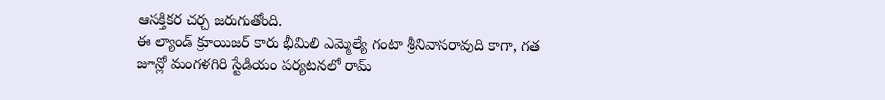ఆసక్తికర చర్చ జరుగుతోంది.
ఈ ల్యాండ్ క్రూయిజర్ కారు భీమిలి ఎమ్మెల్యే గంటా శ్రీనివాసరావుది కాగా, గత జూన్లో మంగళగిరి స్టేడియం పర్యటనలో రామ్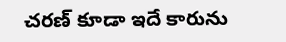చరణ్ కూడా ఇదే కారును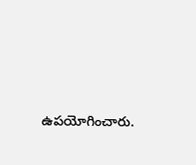ఉపయోగించారు.